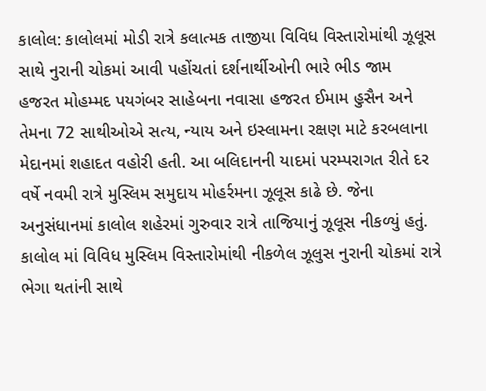કાલોલ: કાલોલમાં મોડી રાત્રે કલાત્મક તાજીયા વિવિધ વિસ્તારોમાંથી ઝૂલૂસ સાથે નુરાની ચોકમાં આવી પહોંચતાં દર્શનાર્થીઓની ભારે ભીડ જામ
હજરત મોહમ્મદ પયગંબર સાહેબના નવાસા હજરત ઈમામ હુસૈન અને તેમના 72 સાથીઓએ સત્ય, ન્યાય અને ઇસ્લામના રક્ષણ માટે કરબલાના મેદાનમાં શહાદત વહોરી હતી. આ બલિદાનની યાદમાં પરમ્પરાગત રીતે દર વર્ષે નવમી રાત્રે મુસ્લિમ સમુદાય મોહર્રમના ઝૂલૂસ કાઢે છે. જેના અનુસંધાનમાં કાલોલ શહેરમાં ગુરુવાર રાત્રે તાજિયાનું ઝૂલૂસ નીકળ્યું હતું. કાલોલ માં વિવિધ મુસ્લિમ વિસ્તારોમાંથી નીકળેલ ઝૂલુસ નુરાની ચોકમાં રાત્રે ભેગા થતાંની સાથે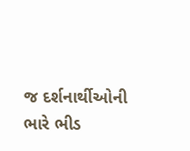જ દર્શનાર્થીઓની ભારે ભીડ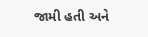જામી હતી અને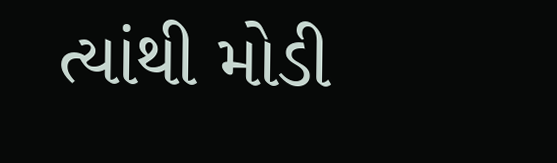ત્યાંથી મોડી